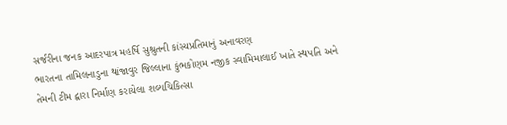સર્જરીના જનક આદરપાત્ર મહર્ષિ સુશ્રુતની કાંસ્યપ્રતિમાનું અનાવરણ
ભારતના તામિલનાડુના થાંજાવુર જિલ્લાના કુંભકોણમ નજીક સ્વામિમાલાઈ ખાતે સ્થપતિ અને તેમની ટીમ દ્વારા નિર્માણ કરાયેલા શલ્યચિકિત્સા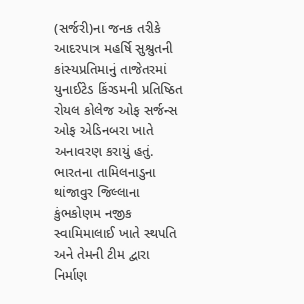(સર્જરી)ના જનક તરીકે આદરપાત્ર મહર્ષિ સુશ્રુતની કાંસ્યપ્રતિમાનું તાજેતરમાં યુનાઈટેડ કિંગ્ડમની પ્રતિષ્ઠિત રોયલ કોલેજ ઓફ સર્જન્સ ઓફ એડિનબરા ખાતે અનાવરણ કરાયું હતું.
ભારતના તામિલનાડુના થાંજાવુર જિલ્લાના કુંભકોણમ નજીક સ્વામિમાલાઈ ખાતે સ્થપતિ અને તેમની ટીમ દ્વારા નિર્માણ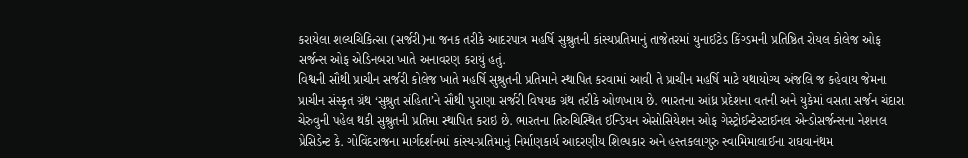કરાયેલા શલ્યચિકિત્સા (સર્જરી)ના જનક તરીકે આદરપાત્ર મહર્ષિ સુશ્રુતની કાંસ્યપ્રતિમાનું તાજેતરમાં યુનાઈટેડ કિંગ્ડમની પ્રતિષ્ઠિત રોયલ કોલેજ ઓફ સર્જન્સ ઓફ એડિનબરા ખાતે અનાવરણ કરાયું હતું.
વિશ્વની સૌથી પ્રાચીન સર્જરી કોલેજ ખાતે મહર્ષિ સુશ્રુતની પ્રતિમાને સ્થાપિત કરવામાં આવી તે પ્રાચીન મહર્ષિ માટે યથાયોગ્ય અંજલિ જ કહેવાય જેમના પ્રાચીન સંસ્કૃત ગ્રંથ ‘સુશ્રુત સંહિતા’ને સૌથી પુરાણા સર્જરી વિષયક ગ્રંથ તરીકે ઓળખાય છે. ભારતના આંધ્ર પ્રદેશના વતની અને યુકેમાં વસતા સર્જન ચંદારા ચેરુવુની પહેલ થકી સુશ્રુતની પ્રતિમા સ્થાપિત કરાઇ છે. ભારતના તિરુચિસ્થિત ઈન્ડિયન એસોસિયેશન ઓફ ગેસ્ટ્રોઈન્ટેસ્ટાઈનલ એન્ડોસર્જન્સના નેશનલ પ્રેસિડેન્ટ કે. ગોવિંદરાજના માર્ગદર્શનમાં કાંસ્ય-પ્રતિમાનું નિર્માણકાર્ય આદરણીય શિલ્પકાર અને હસ્તકલાગુરુ સ્વામિમાલાઈના રાઘવાનંથમ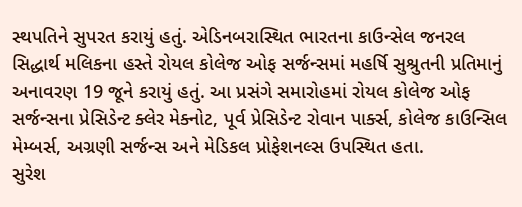સ્થપતિને સુપરત કરાયું હતું. એડિનબરાસ્થિત ભારતના કાઉન્સેલ જનરલ સિદ્ધાર્થ મલિકના હસ્તે રોયલ કોલેજ ઓફ સર્જન્સમાં મહર્ષિ સુશ્રુતની પ્રતિમાનું અનાવરણ 19 જૂને કરાયું હતું. આ પ્રસંગે સમારોહમાં રોયલ કોલેજ ઓફ સર્જન્સના પ્રેસિડેન્ટ ક્લેર મેક્નોટ, પૂર્વ પ્રેસિડેન્ટ રોવાન પાર્ક્સ, કોલેજ કાઉન્સિલ મેમ્બર્સ, અગ્રણી સર્જન્સ અને મેડિકલ પ્રોફેશનલ્સ ઉપસ્થિત હતા.
સુરેશ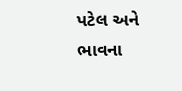પટેલ અને ભાવના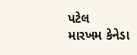પટેલ
મારખમ કેનેડા